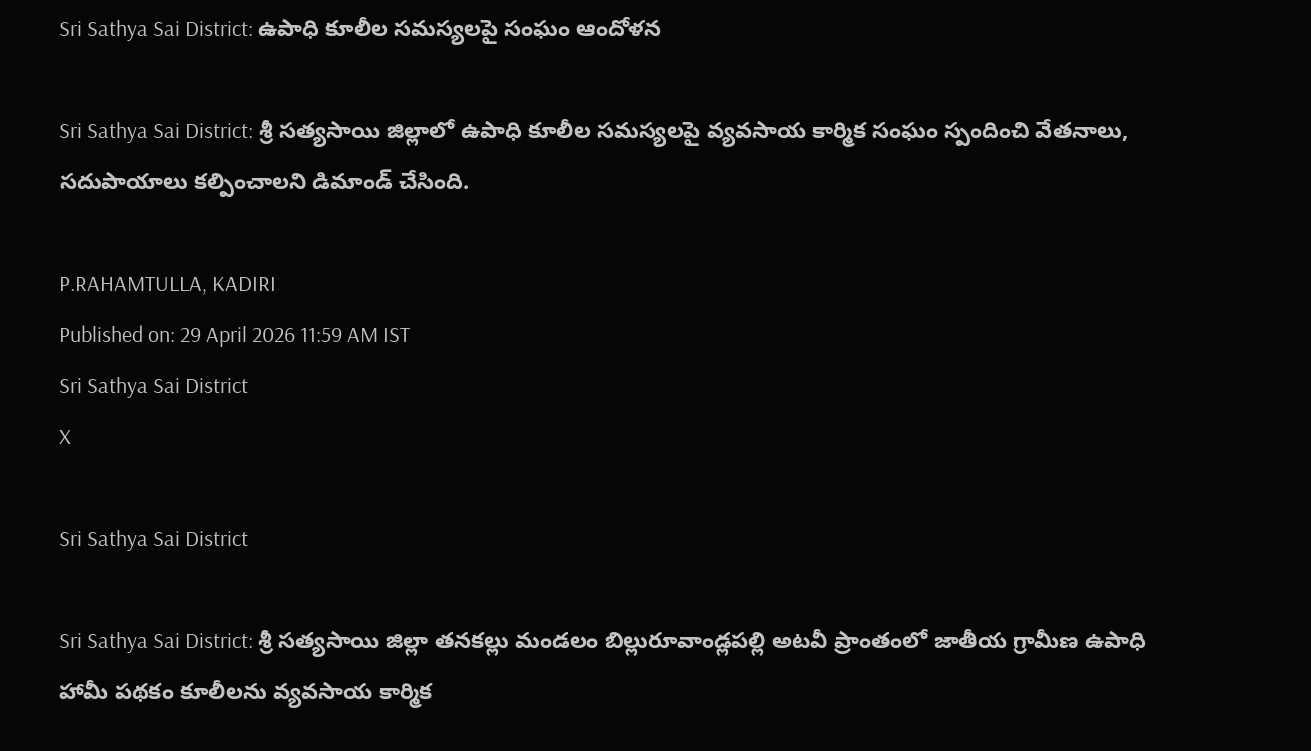Sri Sathya Sai District: ఉపాధి కూలీల సమస్యలపై సంఘం ఆందోళన

Sri Sathya Sai District: శ్రీ సత్యసాయి జిల్లాలో ఉపాధి కూలీల సమస్యలపై వ్యవసాయ కార్మిక సంఘం స్పందించి వేతనాలు, సదుపాయాలు కల్పించాలని డిమాండ్ చేసింది.

P.RAHAMTULLA, KADIRI
Published on: 29 April 2026 11:59 AM IST
Sri Sathya Sai District
X

Sri Sathya Sai District

Sri Sathya Sai District: శ్రీ సత్యసాయి జిల్లా తనకల్లు మండలం బిల్లురూవాండ్లపల్లి అటవీ ప్రాంతంలో జాతీయ గ్రామీణ ఉపాధి హామీ పథకం కూలీలను వ్యవసాయ కార్మిక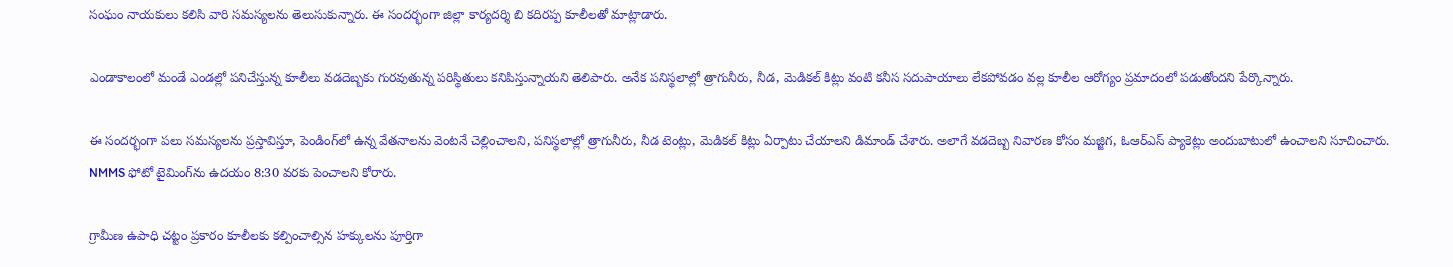సంఘం నాయకులు కలిసి వారి సమస్యలను తెలుసుకున్నారు. ఈ సందర్భంగా జిల్లా కార్యదర్శి బి కదిరప్ప కూలీలతో మాట్లాడారు.

ఎండాకాలంలో మండే ఎండల్లో పనిచేస్తున్న కూలీలు వడదెబ్బకు గురవుతున్న పరిస్థితులు కనిపిస్తున్నాయని తెలిపారు. అనేక పనిస్థలాల్లో త్రాగునీరు, నీడ, మెడికల్ కిట్లు వంటి కనీస సదుపాయాలు లేకపోవడం వల్ల కూలీల ఆరోగ్యం ప్రమాదంలో పడుతోందని పేర్కొన్నారు.

ఈ సందర్భంగా పలు సమస్యలను ప్రస్తావిస్తూ, పెండింగ్‌లో ఉన్న వేతనాలను వెంటనే చెల్లించాలని, పనిస్థలాల్లో త్రాగునీరు, నీడ టెంట్లు, మెడికల్ కిట్లు ఏర్పాటు చేయాలని డిమాండ్ చేశారు. అలాగే వడదెబ్బ నివారణ కోసం మజ్జిగ, ఓఆర్ఎస్ ప్యాకెట్లు అందుబాటులో ఉంచాలని సూచించారు. NMMS ఫోటో టైమింగ్‌ను ఉదయం 8:30 వరకు పెంచాలని కోరారు.

గ్రామీణ ఉపాధి చట్టం ప్రకారం కూలీలకు కల్పించాల్సిన హక్కులను పూర్తిగా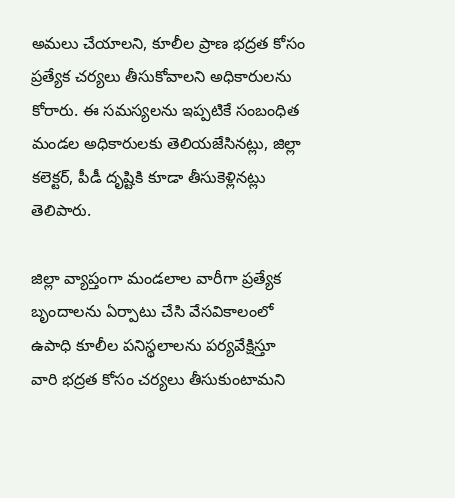అమలు చేయాలని, కూలీల ప్రాణ భద్రత కోసం ప్రత్యేక చర్యలు తీసుకోవాలని అధికారులను కోరారు. ఈ సమస్యలను ఇప్పటికే సంబంధిత మండల అధికారులకు తెలియజేసినట్లు, జిల్లా కలెక్టర్, పీడీ దృష్టికి కూడా తీసుకెళ్లినట్లు తెలిపారు.

జిల్లా వ్యాప్తంగా మండలాల వారీగా ప్రత్యేక బృందాలను ఏర్పాటు చేసి వేసవికాలంలో ఉపాధి కూలీల పనిస్థలాలను పర్యవేక్షిస్తూ వారి భద్రత కోసం చర్యలు తీసుకుంటామని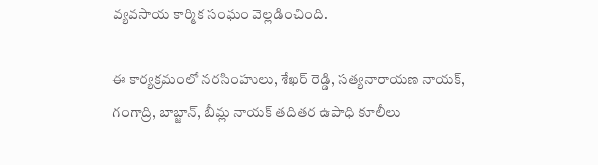వ్యవసాయ కార్మిక సంఘం వెల్లడించింది.

ఈ కార్యక్రమంలో నరసింహులు, శేఖర్ రెడ్డి, సత్యనారాయణ నాయక్, గంగాద్రి, బాబ్జాన్, బీమ్ల నాయక్ తదితర ఉపాధి కూలీలు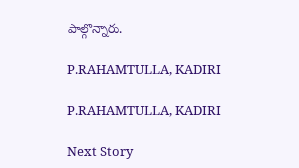పాల్గొన్నారు.

P.RAHAMTULLA, KADIRI

P.RAHAMTULLA, KADIRI

Next Story